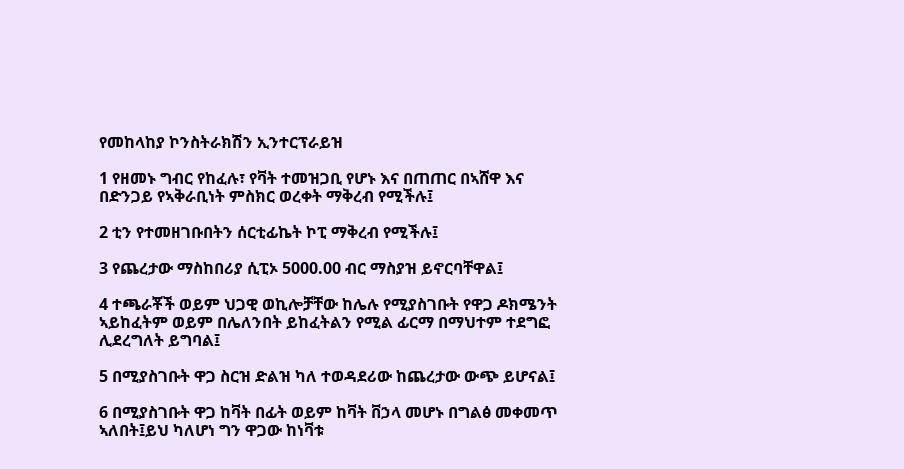የመከላከያ ኮንስትራክሽን ኢንተርፕራይዝ

1 የዘመኑ ግብር የከፈሉ፣ የቫት ተመዝጋቢ የሆኑ እና በጠጠር በኣሸዋ እና በድንጋይ የኣቅራቢነት ምስክር ወረቀት ማቅረብ የሚችሉ፤

2 ቲን የተመዘገቡበትን ሰርቲፊኬት ኮፒ ማቅረብ የሚችሉ፤

3 የጨረታው ማስከበሪያ ሲፒኦ 5000.00 ብር ማስያዝ ይኖርባቸዋል፤

4 ተጫራቾች ወይም ህጋዊ ወኪሎቻቸው ከሌሉ የሚያስገቡት የዋጋ ዶክሜንት ኣይከፈትም ወይም በሌለንበት ይከፈትልን የሚል ፊርማ በማህተም ተደግፎ ሊደረግለት ይግባል፤

5 በሚያስገቡት ዋጋ ስርዝ ድልዝ ካለ ተወዳደሪው ከጨረታው ውጭ ይሆናል፤

6 በሚያስገቡት ዋጋ ከቫት በፊት ወይም ከቫት ቨኃላ መሆኑ በግልፅ መቀመጥ ኣለበት፤ይህ ካለሆነ ግን ዋጋው ከነቫቱ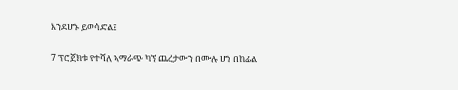እንደሆኑ ይወሳድል፤

7 ፕሮጀክቱ የተሻለ ኣማራጭ ካኘ ጨረታውን በሙሉ ሆነ በከፊል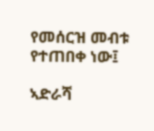የመሰርዝ መብቱ የተጠበቀ ነው፤

ኣድራሻ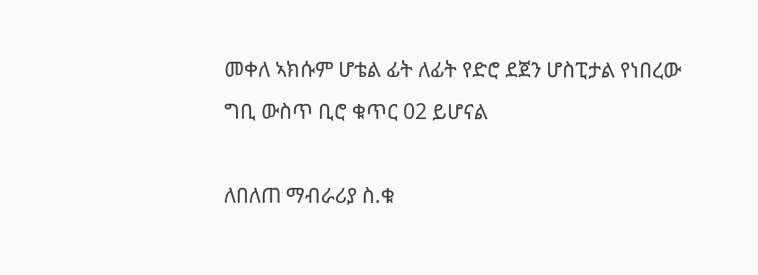መቀለ ኣክሱም ሆቴል ፊት ለፊት የድሮ ደጀን ሆስፒታል የነበረው ግቢ ውስጥ ቢሮ ቁጥር 02 ይሆናል

ለበለጠ ማብራሪያ ስ.ቁ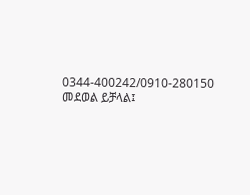0344-400242/0910-280150 መደወል ይቻላል፤